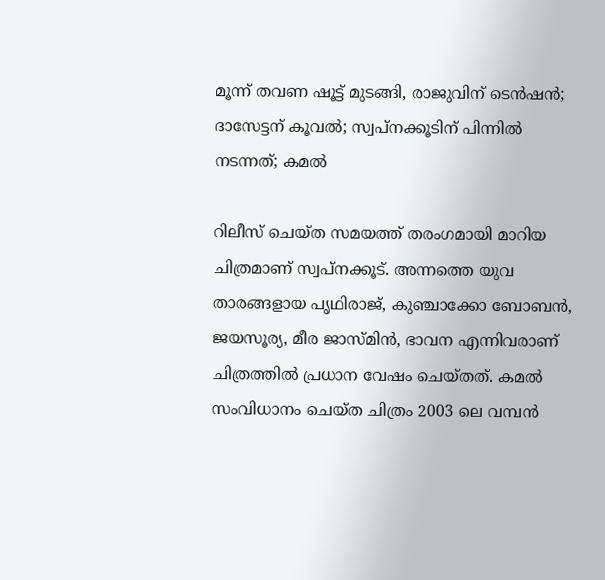മൂന്ന് തവണ ഷൂട്ട് മുടങ്ങി, രാജുവിന് ടെൻഷൻ; ദാസേട്ടന് കൂവൽ; സ്വപ്നക്കൂടിന് പിന്നിൽ നടന്നത്; കമൽ

റിലീസ് ചെയ്ത സമയത്ത് തരംഗമായി മാറിയ ചിത്രമാണ് സ്വപ്നക്കൂട്. അന്നത്തെ യുവ താരങ്ങളായ പൃഥിരാജ്, കുഞ്ചാക്കോ ബോബൻ, ജയസൂര്യ, മീര ജാസ്മിൻ, ഭാവന എന്നിവരാണ് ചിത്രത്തിൽ പ്രധാന വേഷം ചെയ്തത്. കമൽ സംവിധാനം ചെയ്ത ചിത്രം 2003 ലെ വമ്പൻ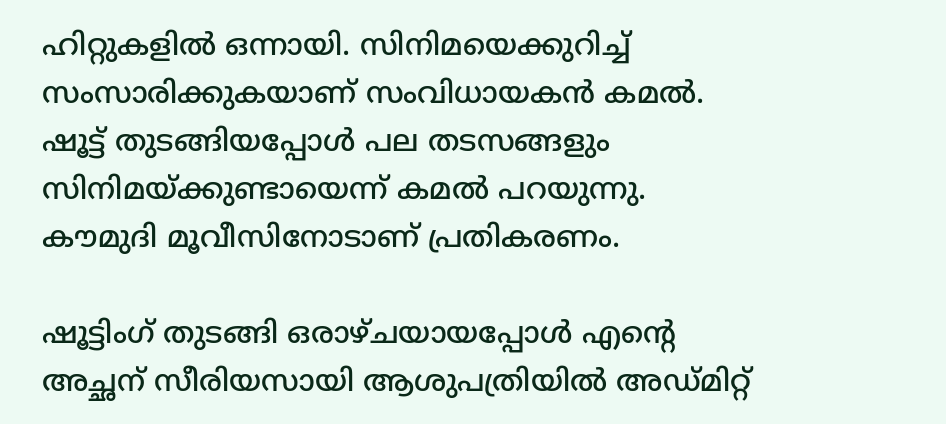ഹിറ്റുകളിൽ ഒന്നായി. സിനിമയെക്കുറിച്ച് സംസാരിക്കുകയാണ് സംവിധായകൻ കമൽ. ഷൂട്ട് തുടങ്ങിയപ്പോൾ പല തടസങ്ങളും സിനിമയ്ക്കുണ്ടായെന്ന് കമൽ പറയുന്നു. കൗമുദി മൂവീസിനോടാണ് പ്രതികരണം.

ഷൂട്ടിംഗ് തുടങ്ങി ഒരാഴ്ചയായപ്പോൾ എന്റെ അച്ഛന് സീരിയസായി ആശുപത്രിയിൽ അഡ്മിറ്റ്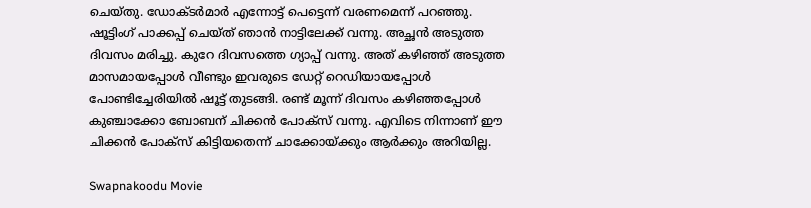ചെയ്തു. ഡോക്ടർമാർ എന്നോട്ട് പെട്ടെന്ന് വരണമെന്ന് പറഞ്ഞു. ഷൂട്ടിംഗ് പാക്കപ്പ് ചെയ്ത് ഞാൻ നാട്ടിലേക്ക് വന്നു. അച്ഛൻ അടുത്ത ദിവസം മരിച്ചു. കുറേ ദിവസത്തെ ഗ്യാപ്പ് വന്നു. അത് കഴിഞ്ഞ് അ‌ടുത്ത മാസമായപ്പോൾ വീണ്ടും ഇവരുടെ ഡേറ്റ് റെഡിയായപ്പോൾ പോണ്ടിച്ചേരിയിൽ ഷൂട്ട് തുടങ്ങി. രണ്ട് മൂന്ന് ദിവസം കഴിഞ്ഞപ്പോൾ കുഞ്ചാക്കോ ബോബന് ചിക്കൻ പോക്സ് വന്നു. എവിടെ നിന്നാണ് ഈ ചിക്കൻ പോക്സ് കിട്ടിയതെന്ന് ചാക്കോയ്ക്കും ആർക്കും അറിയില്ല.

Swapnakoodu Movie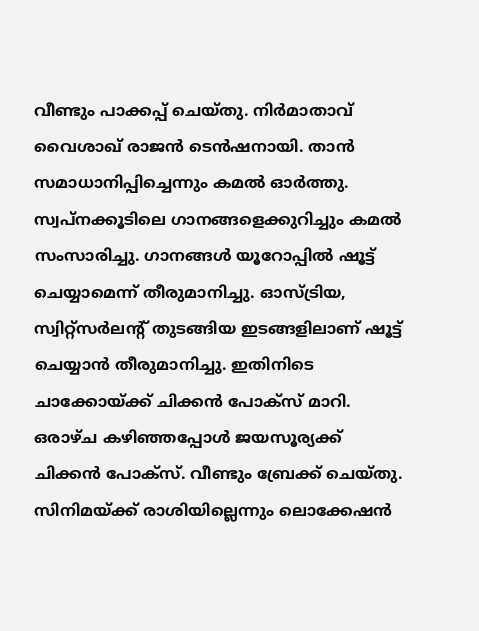വീണ്ടും പാക്കപ്പ് ചെയ്തു. നിർ‌മാതാവ് വൈശാഖ് രാജൻ ടെൻഷനായി. താൻ സമാധാനിപ്പിച്ചെന്നും കമൽ ഓർത്തു. സ്വപ്നക്കൂടിലെ ഗാനങ്ങളെക്കുറിച്ചും കമൽ സംസാരിച്ചു. ഗാനങ്ങൾ യൂറോപ്പിൽ ഷൂട്ട് ചെയ്യാമെന്ന് തീരുമാനിച്ചു. ഓസ്ട്രിയ, സ്വിറ്റ്സർലന്റ് തുടങ്ങിയ ഇടങ്ങളിലാണ് ഷൂട്ട് ചെയ്യാൻ തീരുമാനിച്ചു. ഇതിനിടെ ചാക്കോയ്ക്ക് ചിക്കൻ പോക്സ് മാറി. ഒരാഴ്ച കഴിഞ്ഞപ്പോൾ ജയസൂര്യക്ക് ചിക്കൻ പോക്സ്. വീണ്ടും ബ്രേക്ക് ചെയ്തു. സിനിമയ്ക്ക് രാശിയില്ലെന്നും ലൊക്കേഷൻ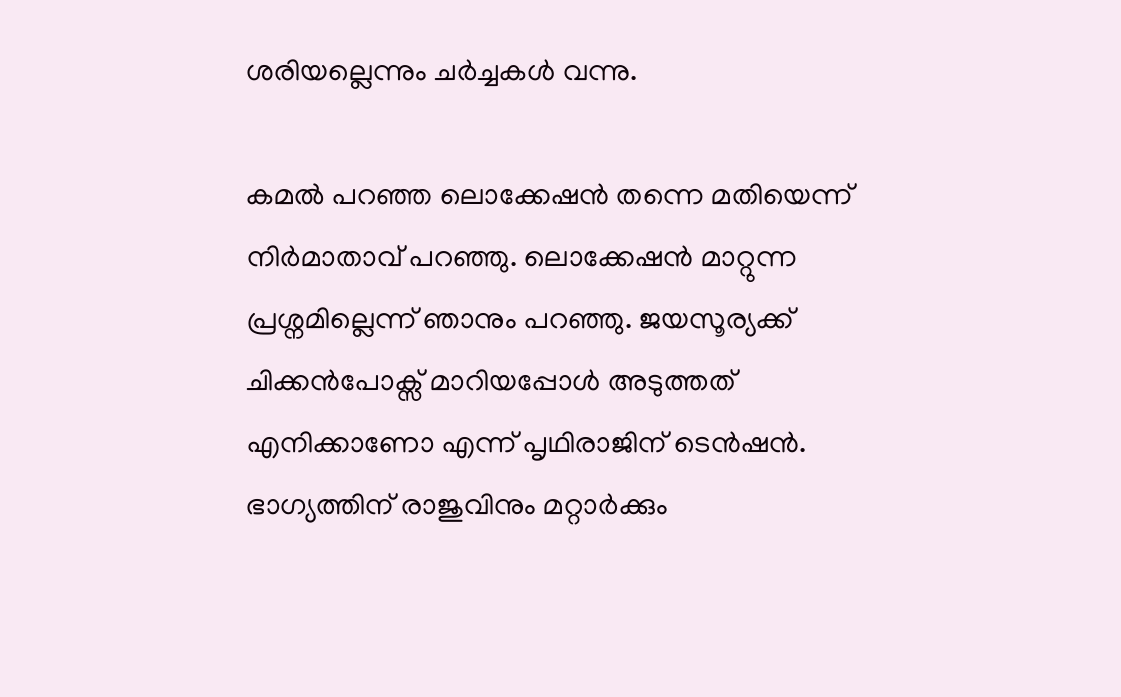ശരിയല്ലെന്നും ചർച്ചകൾ വന്നു.

കമൽ പറഞ്ഞ ലൊക്കേഷൻ തന്നെ മതിയെന്ന് നിർമാതാവ് പറഞ്ഞു. ലൊക്കേഷൻ മാറ്റുന്ന പ്രശ്നമില്ലെന്ന് ഞാനും പറഞ്ഞു. ജയസൂര്യക്ക് ചിക്കൻപോക്സ് മാറിയപ്പോൾ അടുത്തത് എനിക്കാണോ എന്ന് പൃഥിരാജിന് ടെൻഷൻ. ഭാഗ്യത്തിന് രാജുവിനും മറ്റാർക്കും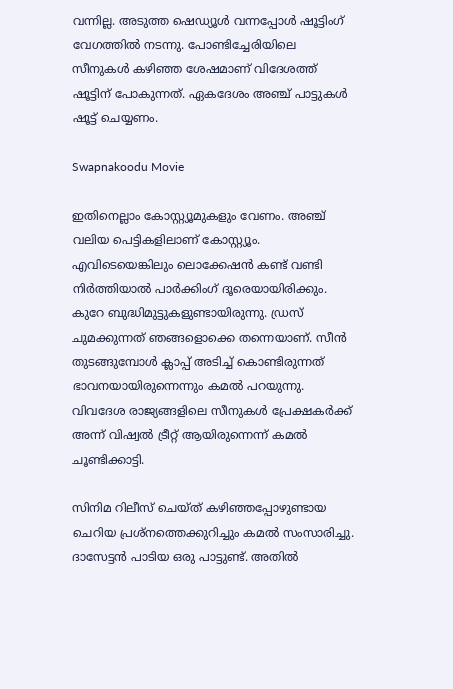വന്നില്ല. അടുത്ത ഷെഡ്യൂൾ വന്നപ്പോൾ ഷൂട്ടിംഗ് വേഗത്തിൽ നടന്നു. പോണ്ടിച്ചേരിയിലെ സീനുകൾ കഴിഞ്ഞ ശേഷമാണ് വിദേശത്ത് ഷൂട്ടിന് പോകുന്നത്. ഏകദേശം അഞ്ച് പാട്ടുകൾ ഷൂട്ട് ചെയ്യണം.

Swapnakoodu Movie

ഇതിനെല്ലാം കോസ്റ്റ്യൂമുകളും വേണം. അഞ്ച് വലിയ പെട്ടികളിലാണ് കോസ്റ്റ്യൂം. എവിടെയെങ്കിലും ലൊക്കേഷൻ കണ്ട് വണ്ടി നിർത്തിയാൽ പാർക്കിംഗ് ദൂരെയായിരിക്കും. കുറേ ബുദ്ധിമുട്ടുകളുണ്ടായിരുന്നു. ഡ്രസ് ചുമക്കുന്നത് ഞങ്ങളൊക്കെ തന്നെയാണ്. സീൻ തുടങ്ങുമ്പോൾ ക്ലാപ്പ് അടിച്ച് കൊണ്ടിരുന്നത് ഭാവനയായിരുന്നെന്നും കമൽ പറയുന്നു. വിവദേശ രാജ്യങ്ങളിലെ സീനുകൾ പ്രേക്ഷകർക്ക് അന്ന് വിഷ്വൽ ട്രീറ്റ് ആയിരുന്നെന്ന് കമൽ ചൂണ്ടിക്കാട്ടി.

സിനിമ റിലീസ് ചെയ്ത് കഴിഞ്ഞപ്പോഴുണ്ടായ ചെറിയ പ്രശ്നത്തെക്കുറിച്ചും കമൽ സംസാരിച്ചു. ദാസേട്ടൻ പാടിയ ഒരു പാട്ടുണ്ട്. അതിൽ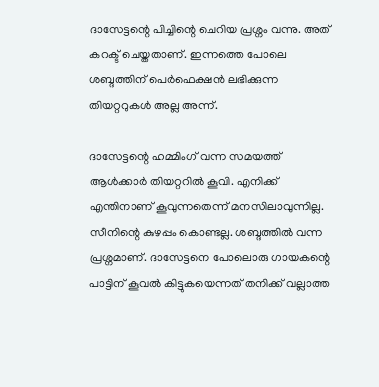ദാസേട്ടന്റെ പിച്ചിന്റെ ചെറിയ പ്രശ്നം വന്നു. അത് കറക്ട് ചെയ്തതാണ്. ഇന്നത്തെ പോലെ ശബ്ദത്തിന് പെർഫെക്ഷൻ ലഭിക്കുന്ന തിയറ്ററുകൾ അല്ല അന്ന്.

ദാസേട്ടന്റെ ഹമ്മിംഗ് വന്ന സമയത്ത് ആൾക്കാർ തിയറ്ററിൽ കൂവി. എനിക്ക് എന്തിനാണ് കൂവുന്നതെന്ന് മനസിലാവുന്നില്ല. സീനിന്റെ കുഴപ്പം കൊണ്ടല്ല. ശബ്ദത്തിൽ വന്ന പ്രശ്നമാണ്. ദാസേട്ടനെ പോലൊരു ഗായകന്റെ പാട്ടിന് കൂവൽ കിട്ടുകയെന്നത് തനിക്ക് വല്ലാത്ത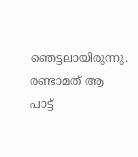ഞെട്ടലായിരുന്നു. രണ്ടാമത് ആ പാട്ട്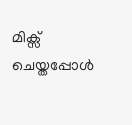മിക്സ് ചെയ്തപ്പോൾ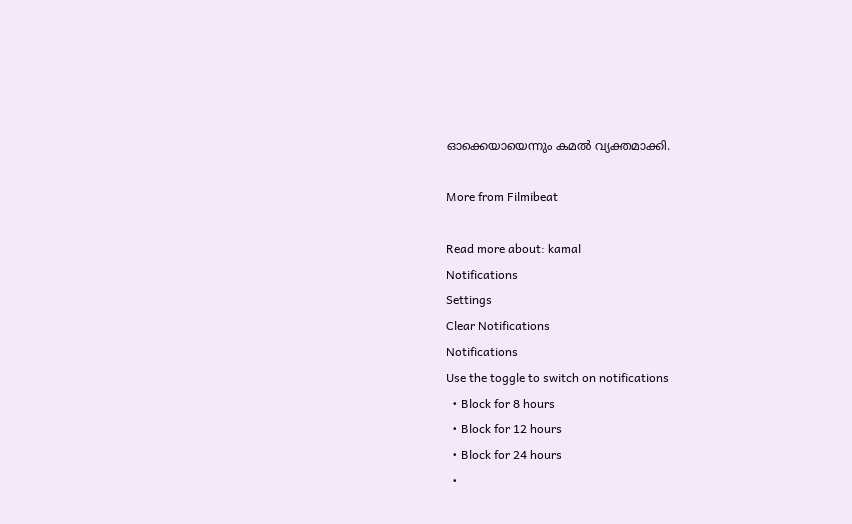ഓക്കെയായെന്നും കമൽ വ്യക്തമാക്കി.

More from Filmibeat

Read more about: kamal
Notifications
Settings
Clear Notifications
Notifications
Use the toggle to switch on notifications
  • Block for 8 hours
  • Block for 12 hours
  • Block for 24 hours
  •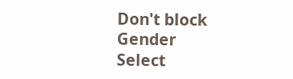Don't block
Gender
Select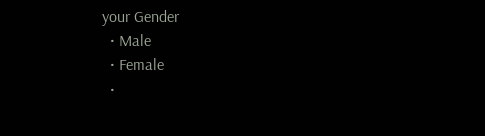your Gender
  • Male
  • Female
  •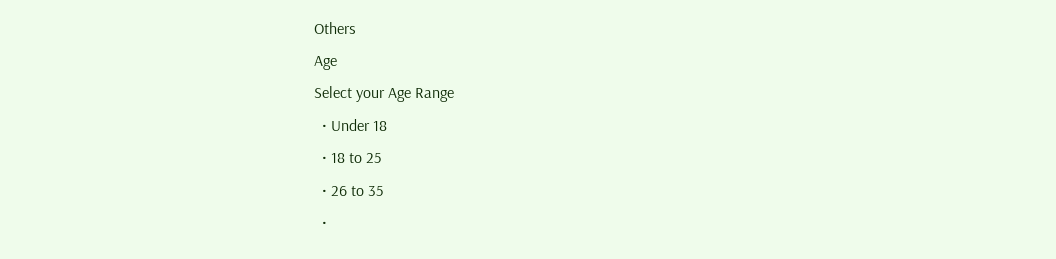Others
Age
Select your Age Range
  • Under 18
  • 18 to 25
  • 26 to 35
  •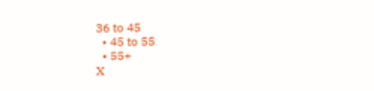36 to 45
  • 45 to 55
  • 55+
X